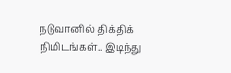நடுவானில் திக்திக் நிமிடங்கள்.. இடிந்து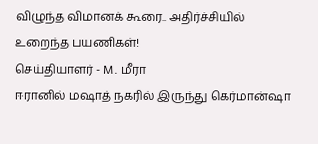விழுந்த விமானக் கூரை.. அதிர்ச்சியில் உறைந்த பயணிகள்!
செய்தியாளர் - M. மீரா
ஈரானில் மஷாத் நகரில் இருந்து கெர்மான்ஷா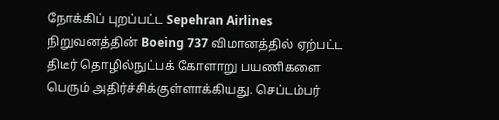நோக்கிப் புறப்பட்ட Sepehran Airlines நிறுவனத்தின் Boeing 737 விமானத்தில் ஏற்பட்ட திடீர் தொழில்நுட்பக் கோளாறு பயணிகளை பெரும் அதிர்ச்சிக்குள்ளாக்கியது. செப்டம்பர்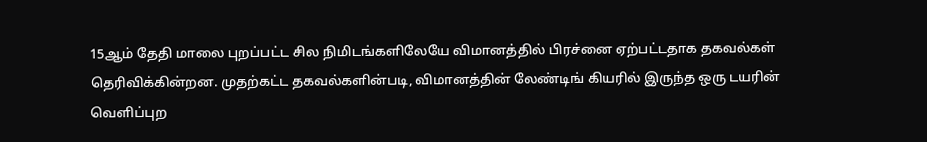15ஆம் தேதி மாலை புறப்பட்ட சில நிமிடங்களிலேயே விமானத்தில் பிரச்னை ஏற்பட்டதாக தகவல்கள் தெரிவிக்கின்றன. முதற்கட்ட தகவல்களின்படி, விமானத்தின் லேண்டிங் கியரில் இருந்த ஒரு டயரின் வெளிப்புற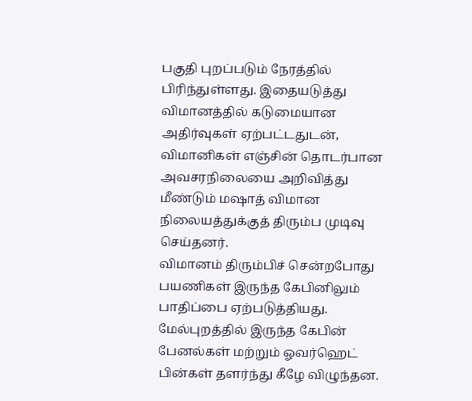பகுதி புறப்படும் நேரத்தில் பிரிந்துள்ளது. இதையடுத்து விமானத்தில் கடுமையான அதிர்வுகள் ஏற்பட்டதுடன், விமானிகள் எஞ்சின் தொடர்பான அவசரநிலையை அறிவித்து மீண்டும் மஷாத் விமான நிலையத்துக்குத் திரும்ப முடிவு செய்தனர்.
விமானம் திரும்பிச் சென்றபோது பயணிகள் இருந்த கேபினிலும் பாதிப்பை ஏற்படுத்தியது. மேல்புறத்தில் இருந்த கேபின் பேனல்கள் மற்றும் ஓவர்ஹெட் பின்கள் தளர்ந்து கீழே விழுந்தன.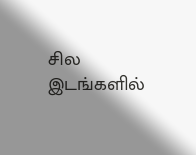சில இடங்களில்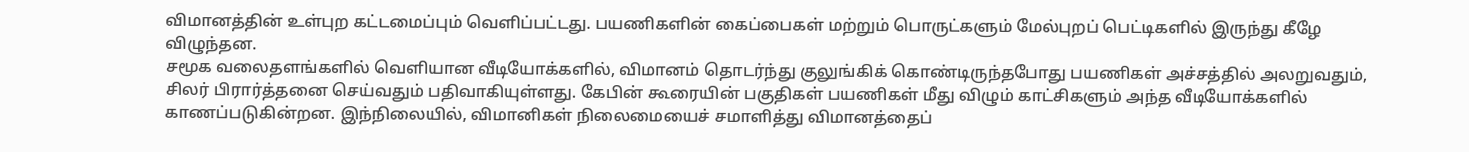விமானத்தின் உள்புற கட்டமைப்பும் வெளிப்பட்டது. பயணிகளின் கைப்பைகள் மற்றும் பொருட்களும் மேல்புறப் பெட்டிகளில் இருந்து கீழே விழுந்தன.
சமூக வலைதளங்களில் வெளியான வீடியோக்களில், விமானம் தொடர்ந்து குலுங்கிக் கொண்டிருந்தபோது பயணிகள் அச்சத்தில் அலறுவதும், சிலர் பிரார்த்தனை செய்வதும் பதிவாகியுள்ளது. கேபின் கூரையின் பகுதிகள் பயணிகள் மீது விழும் காட்சிகளும் அந்த வீடியோக்களில் காணப்படுகின்றன. இந்நிலையில், விமானிகள் நிலைமையைச் சமாளித்து விமானத்தைப்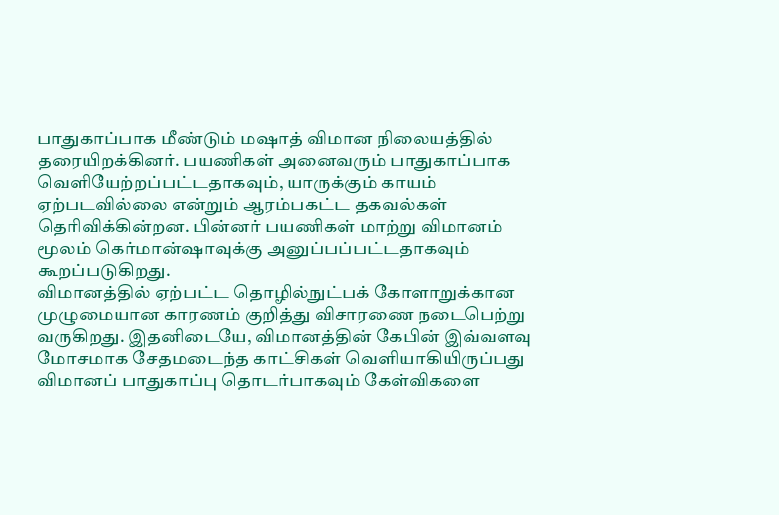பாதுகாப்பாக மீண்டும் மஷாத் விமான நிலையத்தில் தரையிறக்கினர். பயணிகள் அனைவரும் பாதுகாப்பாக வெளியேற்றப்பட்டதாகவும், யாருக்கும் காயம் ஏற்படவில்லை என்றும் ஆரம்பகட்ட தகவல்கள் தெரிவிக்கின்றன. பின்னர் பயணிகள் மாற்று விமானம் மூலம் கெர்மான்ஷாவுக்கு அனுப்பப்பட்டதாகவும் கூறப்படுகிறது.
விமானத்தில் ஏற்பட்ட தொழில்நுட்பக் கோளாறுக்கான முழுமையான காரணம் குறித்து விசாரணை நடைபெற்று வருகிறது. இதனிடையே, விமானத்தின் கேபின் இவ்வளவு மோசமாக சேதமடைந்த காட்சிகள் வெளியாகியிருப்பது விமானப் பாதுகாப்பு தொடர்பாகவும் கேள்விகளை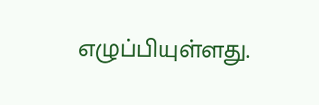எழுப்பியுள்ளது.